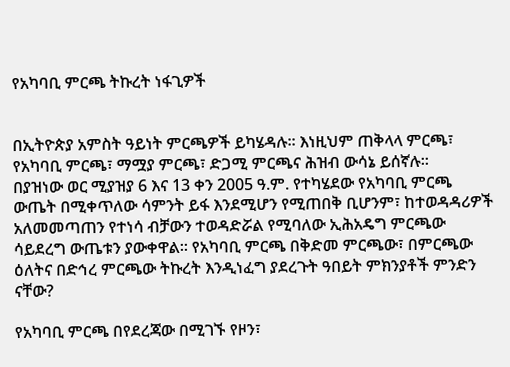የአካባቢ ምርጫ ትኩረት ነፋጊዎች


በኢትዮጵያ አምስት ዓይነት ምርጫዎች ይካሄዳሉ፡፡ እነዚህም ጠቅላላ ምርጫ፣ የአካባቢ ምርጫ፣ ማሟያ ምርጫ፣ ድጋሚ ምርጫና ሕዝብ ውሳኔ ይሰኛሉ፡፡
በያዝነው ወር ሚያዝያ 6 እና 13 ቀን 2005 ዓ.ም. የተካሄደው የአካባቢ ምርጫ ውጤት በሚቀጥለው ሳምንት ይፋ እንደሚሆን የሚጠበቅ ቢሆንም፣ ከተወዳዳሪዎች አለመመጣጠን የተነሳ ብቻውን ተወዳድሯል የሚባለው ኢሕአዴግ ምርጫው ሳይደረግ ውጤቱን ያውቀዋል፡፡ የአካባቢ ምርጫ በቅድመ ምርጫው፣ በምርጫው ዕለትና በድኅረ ምርጫው ትኩረት እንዲነፈግ ያደረጉት ዓበይት ምክንያቶች ምንድን ናቸው?

የአካባቢ ምርጫ በየደረጃው በሚገኙ የዞን፣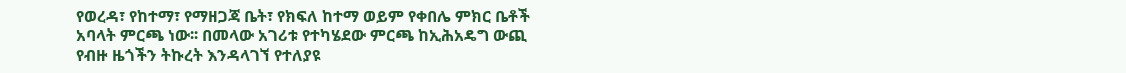የወረዳ፣ የከተማ፣ የማዘጋጃ ቤት፣ የክፍለ ከተማ ወይም የቀበሌ ምክር ቤቶች አባላት ምርጫ ነው፡፡ በመላው አገሪቱ የተካሄደው ምርጫ ከኢሕአዴግ ውጪ የብዙ ዜጎችን ትኩረት እንዳላገኘ የተለያዩ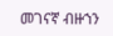መገናኛ ብዙኀን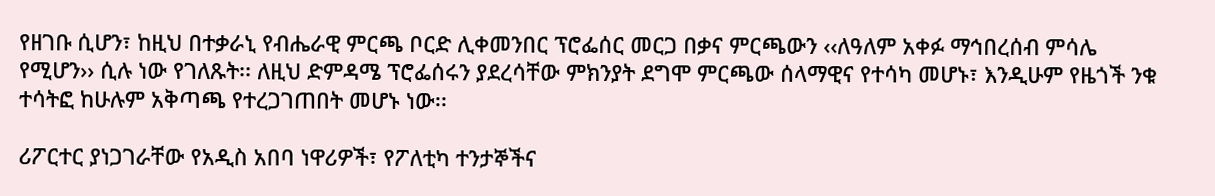የዘገቡ ሲሆን፣ ከዚህ በተቃራኒ የብሔራዊ ምርጫ ቦርድ ሊቀመንበር ፕሮፌሰር መርጋ በቃና ምርጫውን ‹‹ለዓለም አቀፉ ማኅበረሰብ ምሳሌ የሚሆን›› ሲሉ ነው የገለጹት፡፡ ለዚህ ድምዳሜ ፕሮፌሰሩን ያደረሳቸው ምክንያት ደግሞ ምርጫው ሰላማዊና የተሳካ መሆኑ፣ እንዲሁም የዜጎች ንቁ ተሳትፎ ከሁሉም አቅጣጫ የተረጋገጠበት መሆኑ ነው፡፡

ሪፖርተር ያነጋገራቸው የአዲስ አበባ ነዋሪዎች፣ የፖለቲካ ተንታኞችና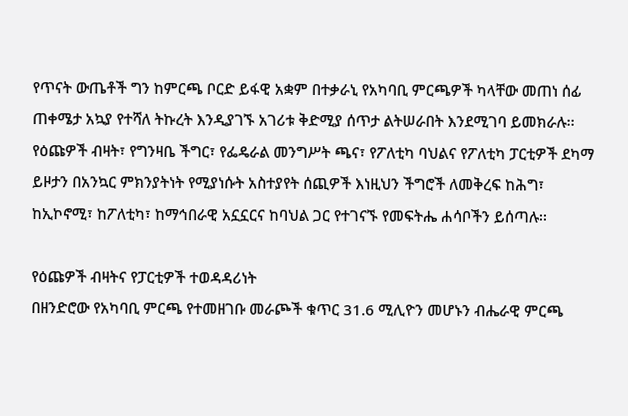የጥናት ውጤቶች ግን ከምርጫ ቦርድ ይፋዊ አቋም በተቃራኒ የአካባቢ ምርጫዎች ካላቸው መጠነ ሰፊ ጠቀሜታ አኳያ የተሻለ ትኩረት እንዲያገኙ አገሪቱ ቅድሚያ ሰጥታ ልትሠራበት እንደሚገባ ይመክራሉ፡፡ የዕጩዎች ብዛት፣ የግንዛቤ ችግር፣ የፌዴራል መንግሥት ጫና፣ የፖለቲካ ባህልና የፖለቲካ ፓርቲዎች ደካማ ይዞታን በአንኳር ምክንያትነት የሚያነሱት አስተያየት ሰጪዎች እነዚህን ችግሮች ለመቅረፍ ከሕግ፣ ከኢኮኖሚ፣ ከፖለቲካ፣ ከማኅበራዊ አኗኗርና ከባህል ጋር የተገናኙ የመፍትሔ ሐሳቦችን ይሰጣሉ፡፡

የዕጩዎች ብዛትና የፓርቲዎች ተወዳዳሪነት
በዘንድሮው የአካባቢ ምርጫ የተመዘገቡ መራጮች ቁጥር 31.6 ሚሊዮን መሆኑን ብሔራዊ ምርጫ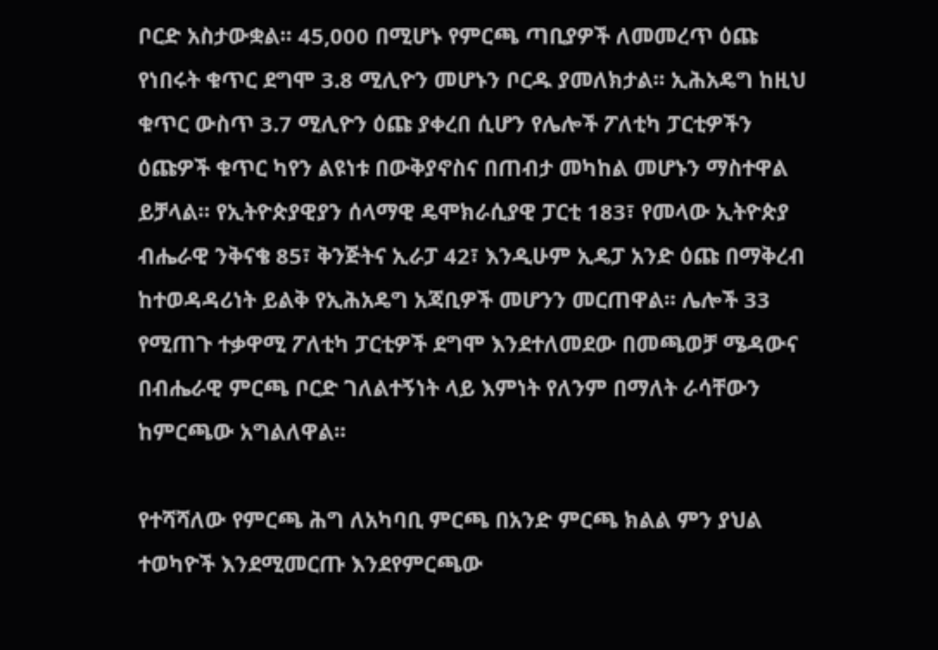ቦርድ አስታውቋል፡፡ 45,000 በሚሆኑ የምርጫ ጣቢያዎች ለመመረጥ ዕጩ የነበሩት ቁጥር ደግሞ 3.8 ሚሊዮን መሆኑን ቦርዱ ያመለክታል፡፡ ኢሕአዴግ ከዚህ ቁጥር ውስጥ 3.7 ሚሊዮን ዕጩ ያቀረበ ሲሆን የሌሎች ፖለቲካ ፓርቲዎችን ዕጩዎች ቁጥር ካየን ልዩነቱ በውቅያኖስና በጠብታ መካከል መሆኑን ማስተዋል ይቻላል፡፡ የኢትዮጵያዊያን ሰላማዊ ዴሞክራሲያዊ ፓርቲ 183፣ የመላው ኢትዮጵያ ብሔራዊ ንቅናቄ 85፣ ቅንጅትና ኢራፓ 42፣ እንዲሁም ኢዴፓ አንድ ዕጩ በማቅረብ ከተወዳዳሪነት ይልቅ የኢሕአዴግ አጃቢዎች መሆንን መርጠዋል፡፡ ሌሎች 33 የሚጠጉ ተቃዋሚ ፖለቲካ ፓርቲዎች ደግሞ እንደተለመደው በመጫወቻ ሜዳውና በብሔራዊ ምርጫ ቦርድ ገለልተኝነት ላይ እምነት የለንም በማለት ራሳቸውን ከምርጫው አግልለዋል፡፡

የተሻሻለው የምርጫ ሕግ ለአካባቢ ምርጫ በአንድ ምርጫ ክልል ምን ያህል ተወካዮች እንደሚመርጡ እንደየምርጫው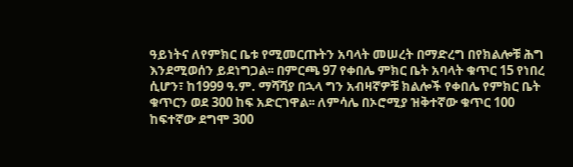ዓይነትና ለየምክር ቤቱ የሚመርጡትን አባላት መሠረት በማድረግ በየክልሎቹ ሕግ እንደሚወሰን ይደነግጋል፡፡ በምርጫ 97 የቀበሌ ምክር ቤት አባላት ቁጥር 15 የነበረ ሲሆን፣ ከ1999 ዓ.ም. ማሻሻያ በኋላ ግን አብዛኛዎቹ ክልሎች የቀበሌ የምክር ቤት ቁጥርን ወደ 300 ከፍ አድርገዋል፡፡ ለምሳሌ በኦሮሚያ ዝቅተኛው ቁጥር 100 ከፍተኛው ደግሞ 300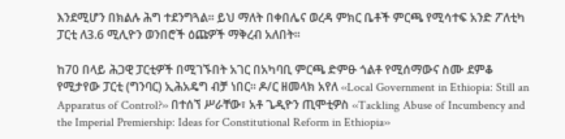እንደሚሆን በክልሉ ሕግ ተደንግጓል፡፡ ይህ ማለት በቀበሌና ወረዳ ምክር ቤቶች ምርጫ የሚሳተፍ አንድ ፖለቲካ ፓርቲ ለ3.6 ሚሊዮን ወንበሮች ዕጩዎች ማቅረብ አለበት፡፡

ከ70 በላይ ሕጋዊ ፓርቲዎች በሚገኙበት አገር በአካባቢ ምርጫ ድምፁ ጎልቶ የሚሰማውና ስሙ ደምቆ የሚታየው ፓርቲ (ግንባር) ኢሕአዴግ ብቻ ነበር፡፡ ዶ/ር ዘመላክ አየለ ‹‹Local Government in Ethiopia: Still an Apparatus of Control?›› በተሰኘ ሥራቸው፣ አቶ ጌዲዮን ጢሞቲዎስ ‹‹Tackling Abuse of Incumbency and the Imperial Premiership: Ideas for Constitutional Reform in Ethiopia››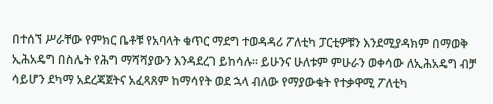በተሰኘ ሥራቸው የምክር ቤቶቹ የአባላት ቁጥር ማደግ ተወዳዳሪ ፖለቲካ ፓርቲዎቹን እንደሚያዳክም በማወቅ ኢሕአዴግ በስሌት የሕግ ማሻሻያውን እንዳደረገ ይከሳሉ፡፡ ይሁንና ሁለቱም ምሁራን ወቀሳው ለኢሕአዴግ ብቻ ሳይሆን ደካማ አደረጃጀትና አፈጻጸም ከማሳየት ወደ ኋላ ብለው የማያውቁት የተቃዋሚ ፖለቲካ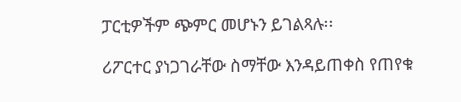ፓርቲዎችም ጭምር መሆኑን ይገልጻሉ፡፡

ሪፖርተር ያነጋገራቸው ስማቸው እንዳይጠቀስ የጠየቁ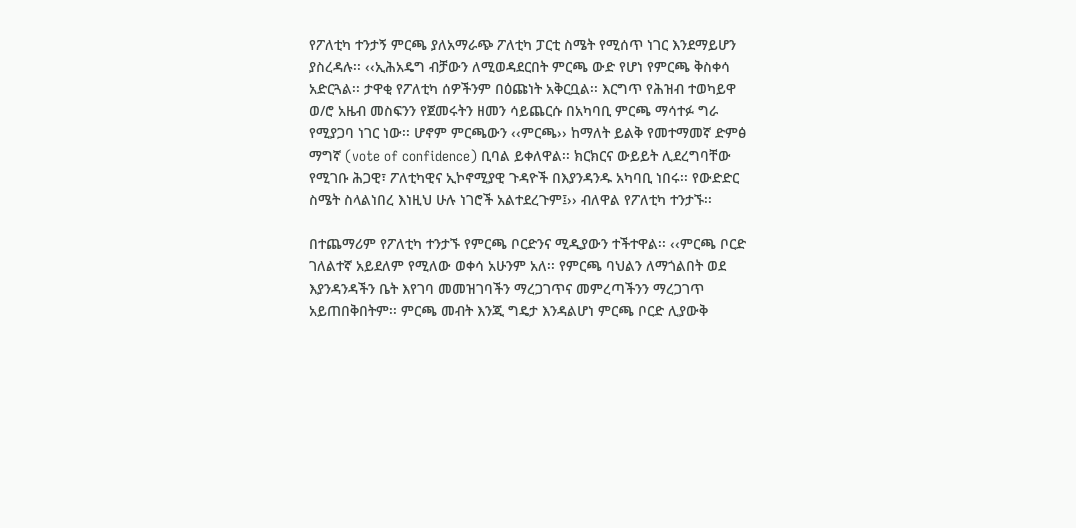የፖለቲካ ተንታኝ ምርጫ ያለአማራጭ ፖለቲካ ፓርቲ ስሜት የሚሰጥ ነገር እንደማይሆን ያስረዳሉ፡፡ ‹‹ኢሕአዴግ ብቻውን ለሚወዳደርበት ምርጫ ውድ የሆነ የምርጫ ቅስቀሳ አድርጓል፡፡ ታዋቂ የፖለቲካ ሰዎችንም በዕጩነት አቅርቧል፡፡ እርግጥ የሕዝብ ተወካይዋ ወ/ሮ አዜብ መስፍንን የጀመሩትን ዘመን ሳይጨርሱ በአካባቢ ምርጫ ማሳተፉ ግራ የሚያጋባ ነገር ነው፡፡ ሆኖም ምርጫውን ‹‹ምርጫ›› ከማለት ይልቅ የመተማመኛ ድምፅ ማግኛ (vote of confidence) ቢባል ይቀለዋል፡፡ ክርክርና ውይይት ሊደረግባቸው የሚገቡ ሕጋዊ፣ ፖለቲካዊና ኢኮኖሚያዊ ጉዳዮች በእያንዳንዱ አካባቢ ነበሩ፡፡ የውድድር ስሜት ስላልነበረ እነዚህ ሁሉ ነገሮች አልተደረጉም፤›› ብለዋል የፖለቲካ ተንታኙ፡፡

በተጨማሪም የፖለቲካ ተንታኙ የምርጫ ቦርድንና ሚዲያውን ተችተዋል፡፡ ‹‹ምርጫ ቦርድ ገለልተኛ አይደለም የሚለው ወቀሳ አሁንም አለ፡፡ የምርጫ ባህልን ለማጎልበት ወደ እያንዳንዳችን ቤት እየገባ መመዝገባችን ማረጋገጥና መምረጣችንን ማረጋገጥ አይጠበቅበትም፡፡ ምርጫ መብት እንጂ ግዴታ እንዳልሆነ ምርጫ ቦርድ ሊያውቅ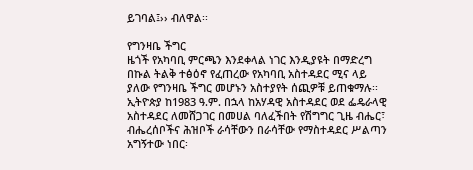ይገባል፤›› ብለዋል፡፡

የግንዛቤ ችግር
ዜጎች የአካባቢ ምርጫን እንደቀላል ነገር እንዲያዩት በማድረግ በኩል ትልቅ ተፅዕኖ የፈጠረው የአካባቢ አስተዳደር ሚና ላይ ያለው የግንዛቤ ችግር መሆኑን አስተያየት ሰጪዎቹ ይጠቁማሉ፡፡ ኢትዮጵያ ከ1983 ዓ.ም. በኋላ ከአሃዳዊ አስተዳደር ወደ ፌዴራላዊ አስተዳደር ለመሸጋገር በመሀል ባለፈችበት የሽግግር ጊዜ ብሔር፣ ብሔረሰቦችና ሕዝቦች ራሳቸውን በራሳቸው የማስተዳደር ሥልጣን አግኝተው ነበር፡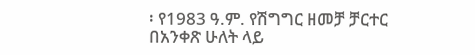፡ የ1983 ዓ.ም. የሽግግር ዘመቻ ቻርተር በአንቀጽ ሁለት ላይ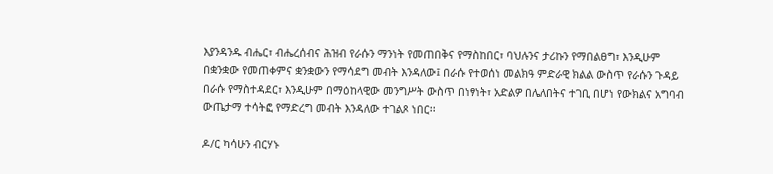እያንዳንዱ ብሔር፣ ብሔረሰብና ሕዝብ የራሱን ማንነት የመጠበቅና የማስከበር፣ ባህሉንና ታሪኩን የማበልፀግ፣ እንዲሁም በቋንቋው የመጠቀምና ቋንቋውን የማሳደግ መብት እንዳለው፤ በራሱ የተወሰነ መልክዓ ምድራዊ ክልል ውስጥ የራሱን ጉዳይ በራሱ የማስተዳደር፣ እንዲሁም በማዕከላዊው መንግሥት ውስጥ በነፃነት፣ አድልዎ በሌለበትና ተገቢ በሆነ የውክልና አግባብ ውጤታማ ተሳትፎ የማድረግ መብት እንዳለው ተገልጾ ነበር፡፡

ዶ/ር ካሳሁን ብርሃኑ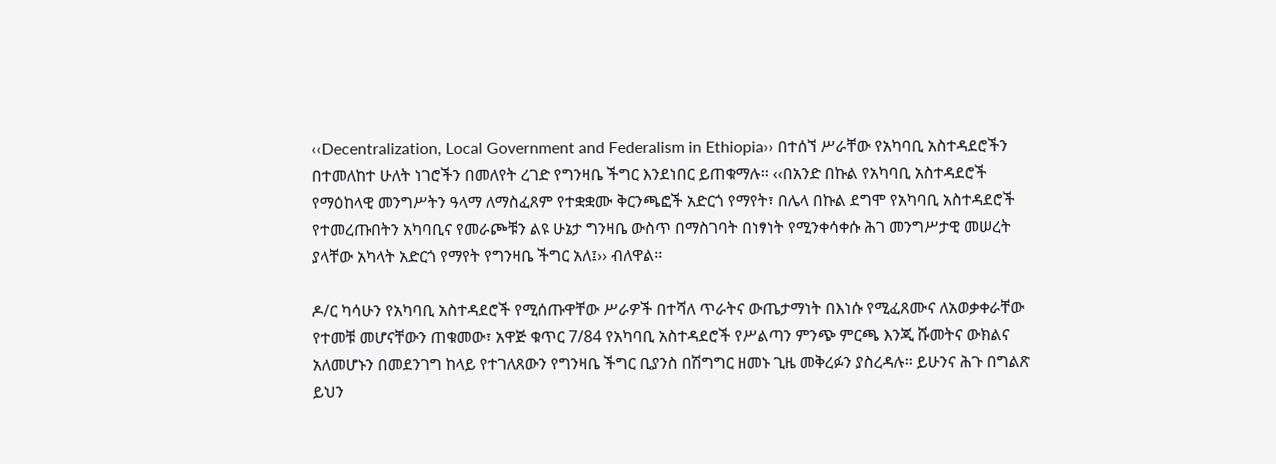‹‹Decentralization, Local Government and Federalism in Ethiopia›› በተሰኘ ሥራቸው የአካባቢ አስተዳደሮችን በተመለከተ ሁለት ነገሮችን በመለየት ረገድ የግንዛቤ ችግር እንደነበር ይጠቁማሉ፡፡ ‹‹በአንድ በኩል የአካባቢ አስተዳደሮች የማዕከላዊ መንግሥትን ዓላማ ለማስፈጸም የተቋቋሙ ቅርንጫፎች አድርጎ የማየት፣ በሌላ በኩል ደግሞ የአካባቢ አስተዳደሮች የተመረጡበትን አካባቢና የመራጮቹን ልዩ ሁኔታ ግንዛቤ ውስጥ በማስገባት በነፃነት የሚንቀሳቀሱ ሕገ መንግሥታዊ መሠረት ያላቸው አካላት አድርጎ የማየት የግንዛቤ ችግር አለ፤›› ብለዋል፡፡

ዶ/ር ካሳሁን የአካባቢ አስተዳደሮች የሚሰጡዋቸው ሥራዎች በተሻለ ጥራትና ውጤታማነት በእነሱ የሚፈጸሙና ለአወቃቀራቸው የተመቹ መሆናቸውን ጠቁመው፣ አዋጅ ቁጥር 7/84 የአካባቢ አስተዳደሮች የሥልጣን ምንጭ ምርጫ እንጂ ሹመትና ውክልና አለመሆኑን በመደንገግ ከላይ የተገለጸውን የግንዛቤ ችግር ቢያንስ በሽግግር ዘመኑ ጊዜ መቅረፉን ያስረዳሉ፡፡ ይሁንና ሕጉ በግልጽ ይህን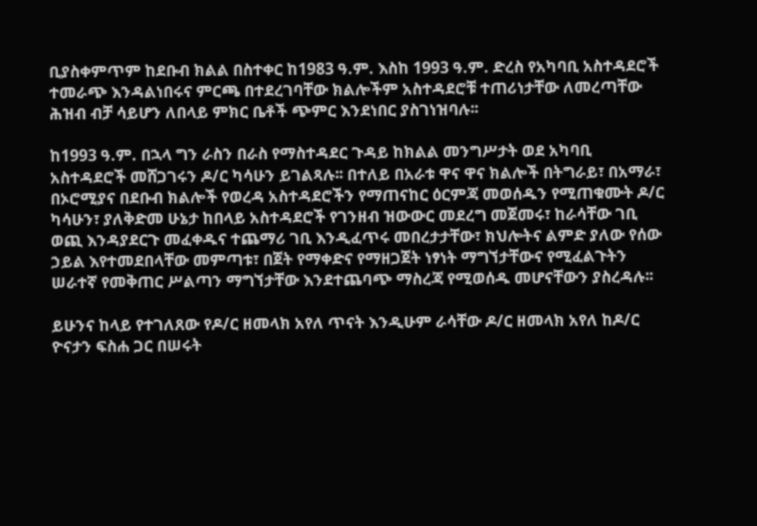ቢያስቀምጥም ከደቡብ ክልል በስተቀር ከ1983 ዓ.ም. እስከ 1993 ዓ.ም. ድረስ የአካባቢ አስተዳደሮች ተመራጭ እንዳልነበሩና ምርጫ በተደረገባቸው ክልሎችም አስተዳደሮቹ ተጠሪነታቸው ለመረጣቸው ሕዝብ ብቻ ሳይሆን ለበላይ ምክር ቤቶች ጭምር እንደነበር ያስገነዝባሉ፡፡

ከ1993 ዓ.ም. በኋላ ግን ራስን በራስ የማስተዳደር ጉዳይ ከክልል መንግሥታት ወደ አካባቢ አስተዳደሮች መሸጋገሩን ዶ/ር ካሳሁን ይገልጻሉ፡፡ በተለይ በአራቱ ዋና ዋና ክልሎች በትግራይ፣ በአማራ፣ በኦሮሚያና በደቡብ ክልሎች የወረዳ አስተዳደሮችን የማጠናከር ዕርምጃ መወሰዱን የሚጠቁሙት ዶ/ር ካሳሁን፣ ያለቅድመ ሁኔታ ከበላይ አስተዳደሮች የገንዘብ ዝውውር መደረግ መጀመሩ፣ ከራሳቸው ገቢ ወጪ እንዳያደርጉ መፈቀዱና ተጨማሪ ገቢ እንዲፈጥሩ መበረታታቸው፣ ክህሎትና ልምድ ያለው የሰው ኃይል እየተመደበላቸው መምጣቱ፣ በጀት የማቀድና የማዘጋጀት ነፃነት ማግኘታቸውና የሚፈልጉትን ሠራተኛ የመቅጠር ሥልጣን ማግኘታቸው እንደተጨባጭ ማስረጃ የሚወሰዱ መሆናቸውን ያስረዳሉ፡፡

ይሁንና ከላይ የተገለጸው የዶ/ር ዘመላክ አየለ ጥናት እንዲሁም ራሳቸው ዶ/ር ዘመላክ አየለ ከዶ/ር ዮናታን ፍስሐ ጋር በሠሩት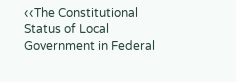‹‹The Constitutional Status of Local Government in Federal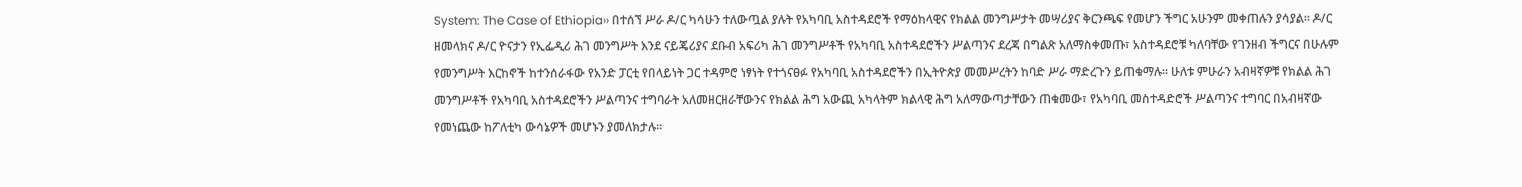System: The Case of Ethiopia›› በተሰኘ ሥራ ዶ/ር ካሳሁን ተለውጧል ያሉት የአካባቢ አስተዳደሮች የማዕከላዊና የክልል መንግሥታት መሣሪያና ቅርንጫፍ የመሆን ችግር አሁንም መቀጠሉን ያሳያል፡፡ ዶ/ር ዘመላክና ዶ/ር ዮናታን የኢፌዲሪ ሕገ መንግሥት እንደ ናይጄሪያና ደቡብ አፍሪካ ሕገ መንግሥቶች የአካባቢ አስተዳደሮችን ሥልጣንና ደረጃ በግልጽ አለማስቀመጡ፣ አስተዳደሮቹ ካለባቸው የገንዘብ ችግርና በሁሉም የመንግሥት እርከኖች ከተንሰራፋው የአንድ ፓርቲ የበላይነት ጋር ተዳምሮ ነፃነት የተጎናፀፉ የአካባቢ አስተዳደሮችን በኢትዮጵያ መመሥረትን ከባድ ሥራ ማድረጉን ይጠቁማሉ፡፡ ሁለቱ ምሁራን አብዛኛዎቹ የክልል ሕገ መንግሥቶች የአካባቢ አስተዳደሮችን ሥልጣንና ተግባራት አለመዘርዘራቸውንና የክልል ሕግ አውጪ አካላትም ክልላዊ ሕግ አለማውጣታቸውን ጠቁመው፣ የአካባቢ መስተዳድሮች ሥልጣንና ተግባር በአብዛኛው የመነጨው ከፖለቲካ ውሳኔዎች መሆኑን ያመለክታሉ፡፡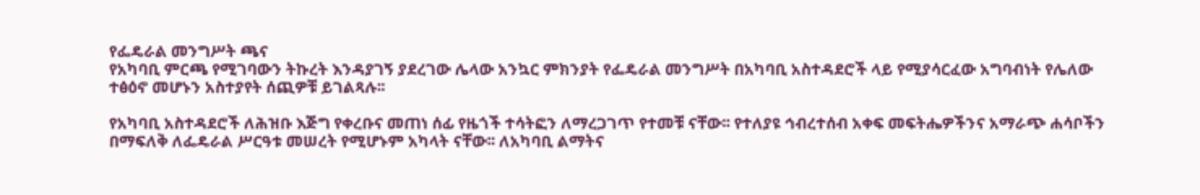የፌዴራል መንግሥት ጫና
የአካባቢ ምርጫ የሚገባውን ትኩረት እንዳያገኝ ያደረገው ሌላው አንኳር ምክንያት የፌዴራል መንግሥት በአካባቢ አስተዳደሮች ላይ የሚያሳርፈው አግባብነት የሌለው ተፅዕኖ መሆኑን አስተያየት ሰጪዎቹ ይገልጻሉ፡፡

የአካባቢ አስተዳደሮች ለሕዝቡ እጅግ የቀረቡና መጠነ ሰፊ የዜጎች ተሳትፎን ለማረጋገጥ የተመቹ ናቸው፡፡ የተለያዩ ኅብረተሰብ አቀፍ መፍትሔዎችንና አማራጭ ሐሳቦችን በማፍለቅ ለፌዴራል ሥርዓቱ መሠረት የሚሆኑም አካላት ናቸው፡፡ ለአካባቢ ልማትና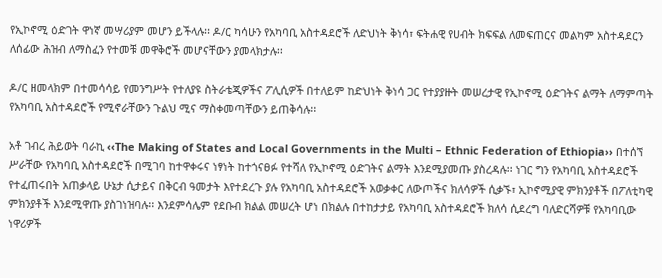የኢኮኖሚ ዕድገት ዋነኛ መሣሪያም መሆን ይችላሉ፡፡ ዶ/ር ካሳሁን የአካባቢ አስተዳደሮች ለድህነት ቅነሳ፣ ፍትሐዊ የሀብት ክፍፍል ለመፍጠርና መልካም አስተዳደርን ለሰፊው ሕዝብ ለማስፈን የተመቹ መዋቅሮች መሆናቸውን ያመላክታሉ፡፡

ዶ/ር ዘመላክም በተመሳሳይ የመንግሥት የተለያዩ ስትራቴጂዎችና ፖሊሲዎች በተለይም ከድህነት ቅነሳ ጋር የተያያዙት መሠረታዊ የኢኮኖሚ ዕድገትና ልማት ለማምጣት የአካባቢ አስተዳደሮች የሚኖራቸውን ጉልህ ሚና ማስቀመጣቸውን ይጠቅሳሉ፡፡

አቶ ገብረ ሕይወት ባራኪ ‹‹The Making of States and Local Governments in the Multi – Ethnic Federation of Ethiopia›› በተሰኘ ሥራቸው የአካባቢ አስተዳደሮች በሚገባ ከተዋቀሩና ነፃነት ከተጎናፀፉ የተሻለ የኢኮኖሚ ዕድገትና ልማት እንደሚያመጡ ያስረዳሉ፡፡ ነገር ግን የአካባቢ አስተዳደሮች የተፈጠሩበት አጠቃላይ ሁኔታ ሲታይና በቅርብ ዓመታት እየተደረጉ ያሉ የአካባቢ አስተዳደሮች አወቃቀር ለውጦችና ክለሳዎች ሲቃኙ፣ ኢኮኖሚያዊ ምክንያቶች በፖለቲካዊ ምክንያቶች እንደሚዋጡ ያስገነዝባሉ፡፡ እንደምሳሌም የደቡብ ክልል መሠረት ሆነ በክልሉ በተከታታይ የአካባቢ አስተዳደሮች ክለሳ ሲደረግ ባለድርሻዎቹ የአካባቢው ነዋሪዎች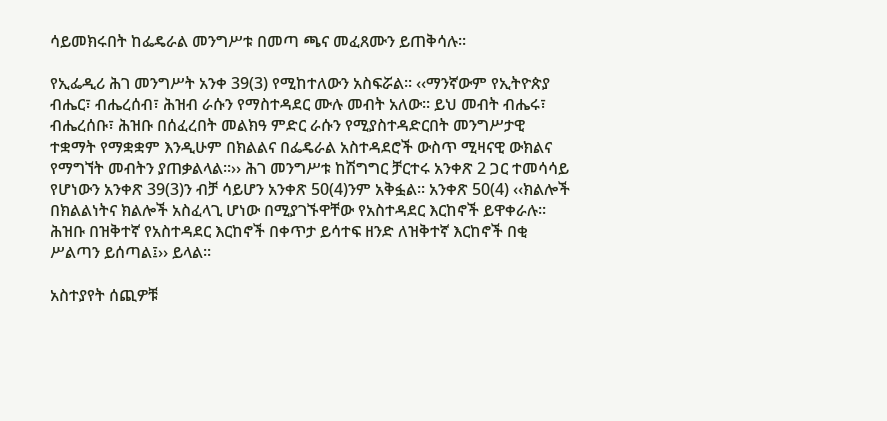ሳይመክሩበት ከፌዴራል መንግሥቱ በመጣ ጫና መፈጸሙን ይጠቅሳሉ፡፡

የኢፌዲሪ ሕገ መንግሥት አንቀ 39(3) የሚከተለውን አስፍሯል፡፡ ‹‹ማንኛውም የኢትዮጵያ ብሔር፣ ብሔረሰብ፣ ሕዝብ ራሱን የማስተዳደር ሙሉ መብት አለው፡፡ ይህ መብት ብሔሩ፣ ብሔረሰቡ፣ ሕዝቡ በሰፈረበት መልክዓ ምድር ራሱን የሚያስተዳድርበት መንግሥታዊ ተቋማት የማቋቋም እንዲሁም በክልልና በፌዴራል አስተዳደሮች ውስጥ ሚዛናዊ ውክልና የማግኘት መብትን ያጠቃልላል፡፡›› ሕገ መንግሥቱ ከሽግግር ቻርተሩ አንቀጽ 2 ጋር ተመሳሳይ የሆነውን አንቀጽ 39(3)ን ብቻ ሳይሆን አንቀጽ 50(4)ንም አቅፏል፡፡ አንቀጽ 50(4) ‹‹ክልሎች በክልልነትና ክልሎች አስፈላጊ ሆነው በሚያገኙዋቸው የአስተዳደር እርከኖች ይዋቀራሉ፡፡ ሕዝቡ በዝቅተኛ የአስተዳደር እርከኖች በቀጥታ ይሳተፍ ዘንድ ለዝቅተኛ እርከኖች በቂ ሥልጣን ይሰጣል፤›› ይላል፡፡

አስተያየት ሰጪዎቹ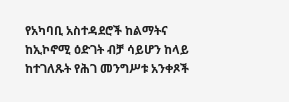የአካባቢ አስተዳደሮች ከልማትና ከኢኮኖሚ ዕድገት ብቻ ሳይሆን ከላይ ከተገለጹት የሕገ መንግሥቱ አንቀጾች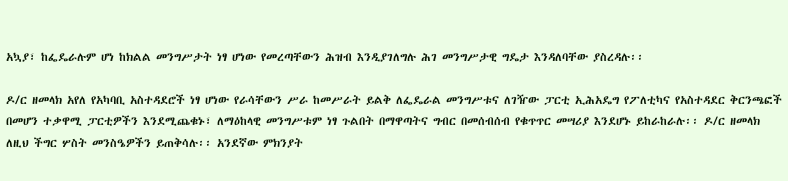አኳያ፣ ከፌዴራሉም ሆነ ከክልል መንግሥታት ነፃ ሆነው የመረጣቸውን ሕዝብ እንዲያገለግሉ ሕገ መንግሥታዊ ግዴታ እንዳለባቸው ያስረዳሉ፡፡

ዶ/ር ዘመላክ አየለ የአካባቢ አስተዳደሮች ነፃ ሆነው የራሳቸውን ሥራ ከመሥራት ይልቅ ለፌዴራል መንግሥቱና ለገዥው ፓርቲ ኢሕአዴግ የፖለቲካና የአስተዳደር ቅርንጫፎች በመሆን ተቃዋሚ ፓርቲዎችን እንደሚጨቁኑ፣ ለማዕከላዊ መንግሥቱም ነፃ ጉልበት በማዋጣትና ግብር በመሰብሰብ የቁጥጥር መሣሪያ እንደሆኑ ይከራከራሉ፡፡ ዶ/ር ዘመላክ ለዚህ ችግር ሦስት መንስዔዎችን ይጠቅሳሉ፡፡ አንደኛው ምክንያት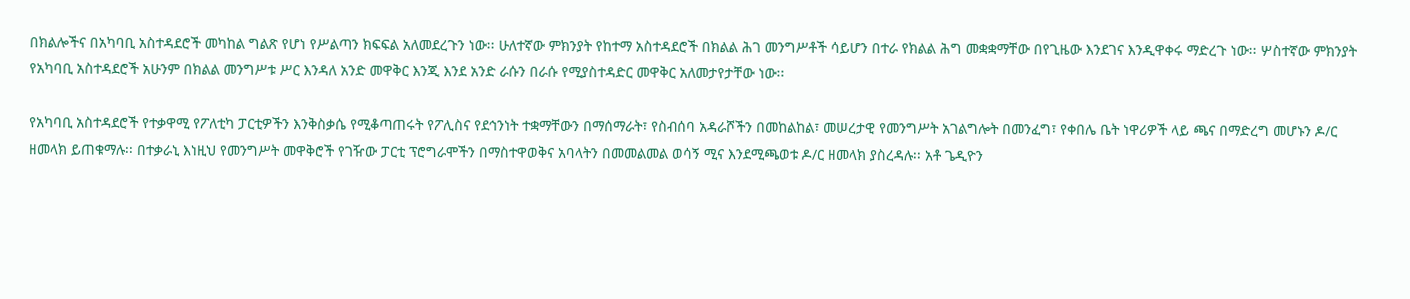በክልሎችና በአካባቢ አስተዳደሮች መካከል ግልጽ የሆነ የሥልጣን ክፍፍል አለመደረጉን ነው፡፡ ሁለተኛው ምክንያት የከተማ አስተዳደሮች በክልል ሕገ መንግሥቶች ሳይሆን በተራ የክልል ሕግ መቋቋማቸው በየጊዜው እንደገና እንዲዋቀሩ ማድረጉ ነው፡፡ ሦስተኛው ምክንያት የአካባቢ አስተዳደሮች አሁንም በክልል መንግሥቱ ሥር እንዳለ አንድ መዋቅር እንጂ እንደ አንድ ራሱን በራሱ የሚያስተዳድር መዋቅር አለመታየታቸው ነው፡፡

የአካባቢ አስተዳደሮች የተቃዋሚ የፖለቲካ ፓርቲዎችን እንቅስቃሴ የሚቆጣጠሩት የፖሊስና የደኅንነት ተቋማቸውን በማሰማራት፣ የስብሰባ አዳራሾችን በመከልከል፣ መሠረታዊ የመንግሥት አገልግሎት በመንፈግ፣ የቀበሌ ቤት ነዋሪዎች ላይ ጫና በማድረግ መሆኑን ዶ/ር ዘመላክ ይጠቁማሉ፡፡ በተቃራኒ እነዚህ የመንግሥት መዋቅሮች የገዥው ፓርቲ ፕሮግራሞችን በማስተዋወቅና አባላትን በመመልመል ወሳኝ ሚና እንደሚጫወቱ ዶ/ር ዘመላክ ያስረዳሉ፡፡ አቶ ጌዲዮን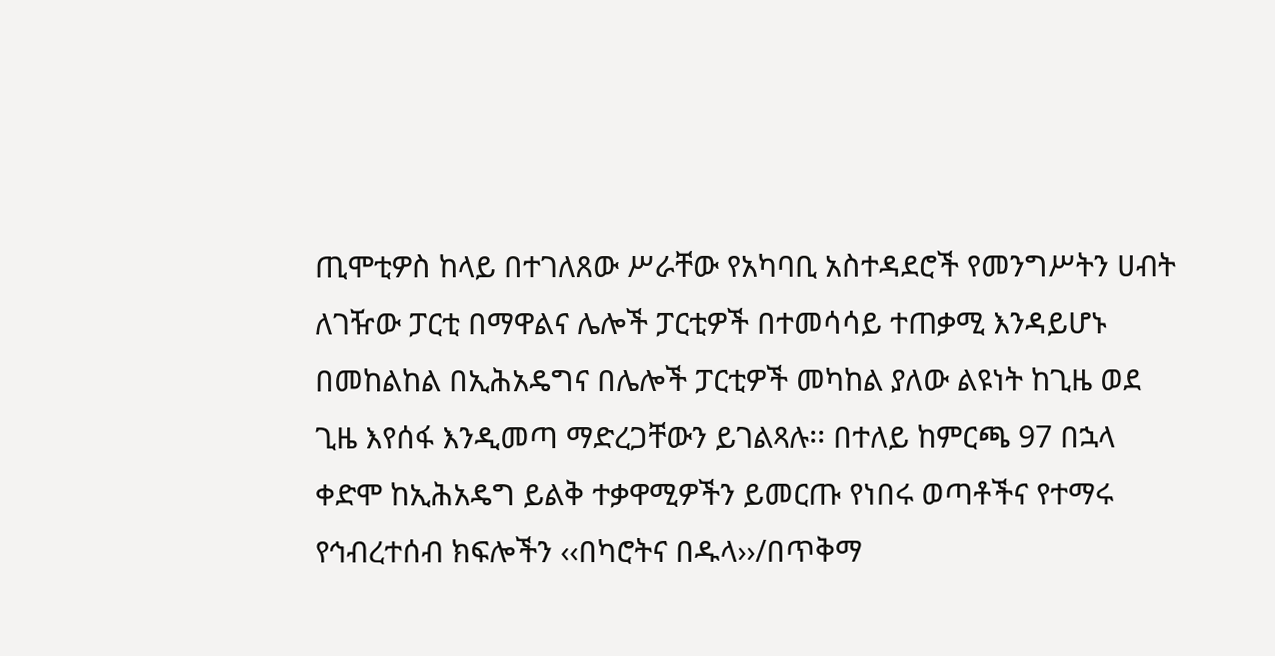ጢሞቲዎስ ከላይ በተገለጸው ሥራቸው የአካባቢ አስተዳደሮች የመንግሥትን ሀብት ለገዥው ፓርቲ በማዋልና ሌሎች ፓርቲዎች በተመሳሳይ ተጠቃሚ እንዳይሆኑ በመከልከል በኢሕአዴግና በሌሎች ፓርቲዎች መካከል ያለው ልዩነት ከጊዜ ወደ ጊዜ እየሰፋ እንዲመጣ ማድረጋቸውን ይገልጻሉ፡፡ በተለይ ከምርጫ 97 በኋላ ቀድሞ ከኢሕአዴግ ይልቅ ተቃዋሚዎችን ይመርጡ የነበሩ ወጣቶችና የተማሩ የኅብረተሰብ ክፍሎችን ‹‹በካሮትና በዱላ››/በጥቅማ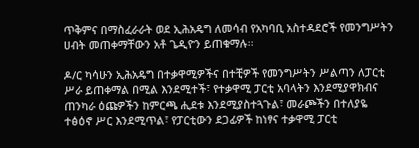ጥቅምና በማስፈራራት ወደ ኢሕአዴግ ለመሳብ የአካባቢ አስተዳደሮች የመንግሥትን ሀብት መጠቀማቸውን አቶ ጌዲዮን ይጠቁማሉ፡፡

ዶ/ር ካሳሁን ኢሕአዴግ በተቃዋሚዎችና በተቺዎች የመንግሥትን ሥልጣን ለፓርቲ ሥራ ይጠቀማል በሚል እንደሚተች፣ የተቃዋሚ ፓርቲ አባላትን እንደሚያዋክብና ጠንካራ ዕጩዎችን ከምርጫ ሒደቱ እንደሚያስተጓጉል፣ መራጮችን በተለያዬ ተፅዕኖ ሥር እንደሚጥል፣ የፓርቲውን ደጋፊዎች ከነፃና ተቃዋሚ ፓርቲ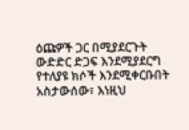ዕጩዎች ጋር በሚያደርጉት ውድድር ድጋፍ እንደሚያደርግ የተለያዩ ክሶች እንደሚቀርቡበት አስታውሰው፣ እነዚህ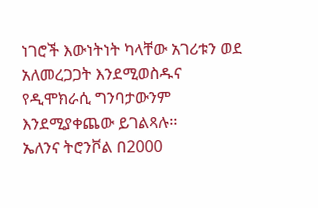ነገሮች እውነትነት ካላቸው አገሪቱን ወደ አለመረጋጋት እንደሚወስዱና የዲሞክራሲ ግንባታውንም እንደሚያቀጨው ይገልጻሉ፡፡
ኤለንና ትሮንቮል በ2000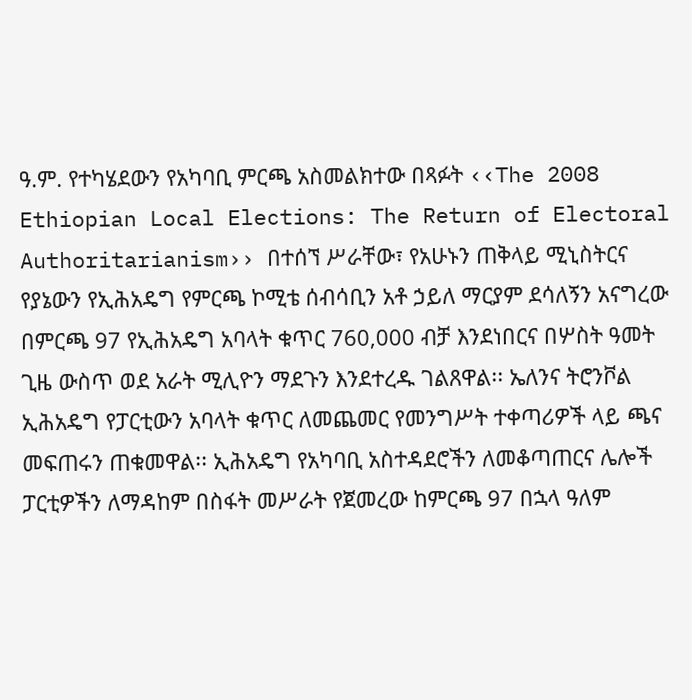ዓ.ም. የተካሄደውን የአካባቢ ምርጫ አስመልክተው በጻፉት ‹‹The 2008 Ethiopian Local Elections: The Return of Electoral Authoritarianism›› በተሰኘ ሥራቸው፣ የአሁኑን ጠቅላይ ሚኒስትርና የያኔውን የኢሕአዴግ የምርጫ ኮሚቴ ሰብሳቢን አቶ ኃይለ ማርያም ደሳለኝን አናግረው በምርጫ 97 የኢሕአዴግ አባላት ቁጥር 760,000 ብቻ እንደነበርና በሦስት ዓመት ጊዜ ውስጥ ወደ አራት ሚሊዮን ማደጉን እንደተረዱ ገልጸዋል፡፡ ኤለንና ትሮንቮል ኢሕአዴግ የፓርቲውን አባላት ቁጥር ለመጨመር የመንግሥት ተቀጣሪዎች ላይ ጫና መፍጠሩን ጠቁመዋል፡፡ ኢሕአዴግ የአካባቢ አስተዳደሮችን ለመቆጣጠርና ሌሎች ፓርቲዎችን ለማዳከም በስፋት መሥራት የጀመረው ከምርጫ 97 በኋላ ዓለም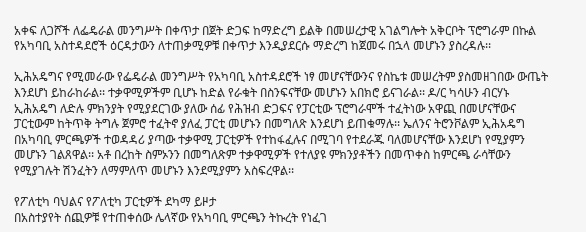አቀፍ ለጋሾች ለፌዴራል መንግሥት በቀጥታ በጀት ድጋፍ ከማድረግ ይልቅ በመሠረታዊ አገልግሎት አቅርቦት ፕሮግራም በኩል የአካባቢ አስተዳደሮች ዕርዳታውን ለተጠቃሚዎቹ በቀጥታ እንዲያደርሱ ማድረግ ከጀመሩ በኋላ መሆኑን ያስረዳሉ፡፡

ኢሕአዴግና የሚመራው የፌዴራል መንግሥት የአካባቢ አስተዳደሮች ነፃ መሆናቸውንና የስኬቱ መሠረትም ያስመዘገበው ውጤት እንደሆነ ይከራከራል፡፡ ተቃዋሚዎችም ቢሆኑ ከድል የራቁት በስንፍናቸው መሆኑን አበክሮ ይናገራል፡፡ ዶ/ር ካሳሁን ብርሃኑ ኢሕአዴግ ለድሉ ምክንያት የሚያደርገው ያለው ሰፊ የሕዝብ ድጋፍና የፓርቲው ፕሮግራሞች ተፈትነው አዋጪ በመሆናቸውና ፓርቲውም ከትጥቅ ትግሉ ጀምሮ ተፈትኖ ያለፈ ፓርቲ መሆኑን በመግለጽ እንደሆነ ይጠቁማሉ፡፡ ኤለንና ትሮንቮልም ኢሕአዴግ በአካባቢ ምርጫዎች ተወዳዳሪ ያጣው ተቃዋሚ ፓርቲዎች የተከፋፈሉና በሚገባ የተደራጁ ባለመሆናቸው እንደሆነ የሚያምን መሆኑን ገልጸዋል፡፡ አቶ በረከት ስምኦንን በመግለጽም ተቃዋሚዎች የተለያዩ ምክንያቶችን በመጥቀስ ከምርጫ ራሳቸውን የሚያገሉት ሽንፈትን ለማምለጥ መሆኑን እንደሚያምን አስፍረዋል፡፡

የፖለቲካ ባህልና የፖለቲካ ፓርቲዎች ደካማ ይዞታ
በአስተያየት ሰጪዎቹ የተጠቀሰው ሌላኛው የአካባቢ ምርጫን ትኩረት የነፈገ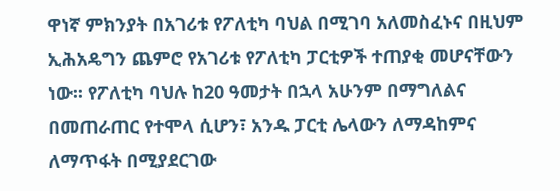ዋነኛ ምክንያት በአገሪቱ የፖለቲካ ባህል በሚገባ አለመስፈኑና በዚህም ኢሕአዴግን ጨምሮ የአገሪቱ የፖለቲካ ፓርቲዎች ተጠያቂ መሆናቸውን ነው፡፡ የፖለቲካ ባህሉ ከ20 ዓመታት በኋላ አሁንም በማግለልና በመጠራጠር የተሞላ ሲሆን፣ አንዱ ፓርቲ ሌላውን ለማዳከምና ለማጥፋት በሚያደርገው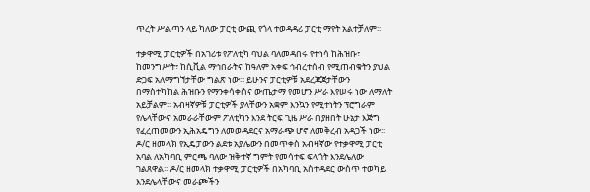ጥረት ሥልጣን ላይ ካለው ፓርቲ ውጪ የጎላ ተወዳዳሪ ፓርቲ ማየት አልተቻለም፡፡

ተቃዋሚ ፓርቲዎች በአገሪቱ የፖለቲካ ባህል ባለመዳበሩ የተነሳ ከሕዝቡ፣ ከመንግሥት፣ ከሲቪል ማኅበራትና ከዓለም አቀፍ ኅብረተሰብ የሚጠብቁትን ያህል ድጋፍ አለማግኘታቸው ግልጽ ነው፡፡ ይሁንና ፓርቲዎቹ አደረጃጀታቸውን በማስተካከል ሕዝቡን የማንቀሳቀስና ውጤታማ የመሆን ሥራ እየሠሩ ነው ለማለት አይቻልም፡፡ አብዛኛዎቹ ፓርቲዎች ያላቸውን አቋም እንኳን የሚተነትን ፕሮግራም የሌላቸውና አመራራቸውም ፖለቲካን እንደ ትርፍ ጊዜ ሥራ በያዘበት ሁኔታ እጅግ የፈረጠመውን ኢሕአዴግን ለመወዳደርና አማራጭ ሆኖ ለመቅረብ አዳጋች ነው፡፡ ዶ/ር ዘመላክ የኢዴፓውን ልደቱ አያሌውን በመጥቀስ አብዛኛው የተቃዋሚ ፓርቲ አባል ለአካባቢ ምርጫ ባለው ዝቅተኛ ግምት የመሳተፍ ፍላጎት እንደሌለው ገልጸዋል፡፡ ዶ/ር ዘመላክ ተቃዋሚ ፓርቲዎች በአካባቢ አስተዳደር ውስጥ ተወካይ እንደሌላቸውና መራጮችን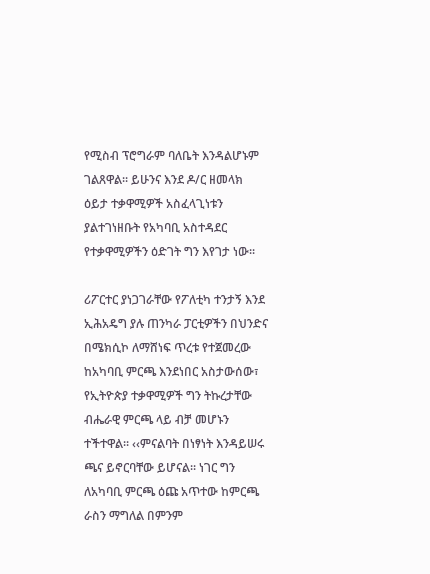የሚስብ ፕሮግራም ባለቤት እንዳልሆኑም ገልጸዋል፡፡ ይሁንና እንደ ዶ/ር ዘመላክ ዕይታ ተቃዋሚዎች አስፈላጊነቱን ያልተገነዘቡት የአካባቢ አስተዳደር የተቃዋሚዎችን ዕድገት ግን እየገታ ነው፡፡

ሪፖርተር ያነጋገራቸው የፖለቲካ ተንታኝ እንደ ኢሕአዴግ ያሉ ጠንካራ ፓርቲዎችን በህንድና በሜክሲኮ ለማሸነፍ ጥረቱ የተጀመረው ከአካባቢ ምርጫ እንደነበር አስታውሰው፣ የኢትዮጵያ ተቃዋሚዎች ግን ትኩረታቸው ብሔራዊ ምርጫ ላይ ብቻ መሆኑን ተችተዋል፡፡ ‹‹ምናልባት በነፃነት እንዳይሠሩ ጫና ይኖርባቸው ይሆናል፡፡ ነገር ግን ለአካባቢ ምርጫ ዕጩ አጥተው ከምርጫ ራስን ማግለል በምንም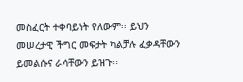መስፈርት ተቀባይነት የለውም፡፡ ይህን መሠረታዊ ችግር መፍታት ካልቻሉ ፈቃዳቸውን ይመልሱና ራሳቸውን ይዝጉ፡፡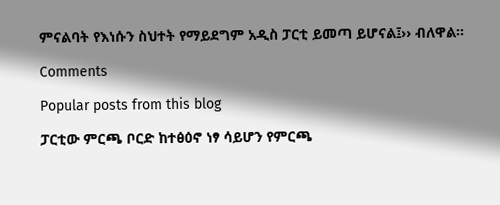ምናልባት የእነሱን ስህተት የማይደግም አዲስ ፓርቲ ይመጣ ይሆናል፤›› ብለዋል፡፡

Comments

Popular posts from this blog

ፓርቲው ምርጫ ቦርድ ከተፅዕኖ ነፃ ሳይሆን የምርጫ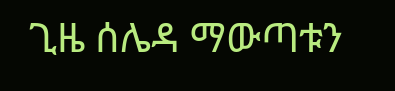ጊዜ ሰሌዳ ማውጣቱን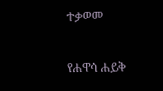ተቃወመ

የሐዋሳ ሐይቅ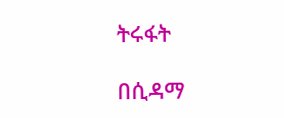ትሩፋት

በሲዳማ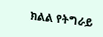ክልል የትግራይ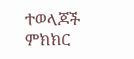ተወላጆች ምክክር